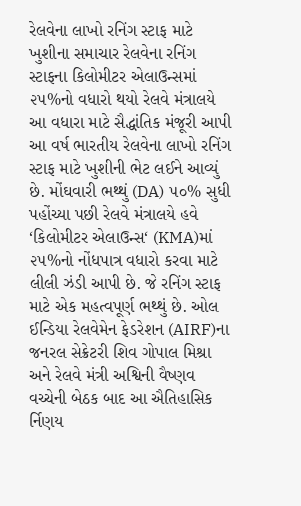રેલવેના લાખો રનિંગ સ્ટાફ માટે ખુશીના સમાચાર રેલવેના રનિંગ સ્ટાફના કિલોમીટર એલાઉન્સમાં ૨૫%નો વધારો થયો રેલવે મંત્રાલયે આ વધારા માટે સૈદ્ધાંતિક મંજૂરી આપી આ વર્ષ ભારતીય રેલવેના લાખો રનિંગ સ્ટાફ માટે ખુશીની ભેટ લઈને આવ્યું છે. મોંઘવારી ભથ્થું (DA) ૫૦% સુધી પહોંચ્યા પછી રેલવે મંત્રાલયે હવે ‘કિલોમીટર એલાઉન્સ‘ (KMA)માં ૨૫%નો નોંધપાત્ર વધારો કરવા માટે લીલી ઝંડી આપી છે. જે રનિંગ સ્ટાફ માટે એક મહત્વપૂર્ણ ભથ્થું છે. ઓલ ઈન્ડિયા રેલવેમેન ફેડરેશન (AIRF)ના જનરલ સેક્રેટરી શિવ ગોપાલ મિશ્રા અને રેલવે મંત્રી અશ્વિની વૈષ્ણવ વચ્ચેની બેઠક બાદ આ ઐતિહાસિક ર્નિણય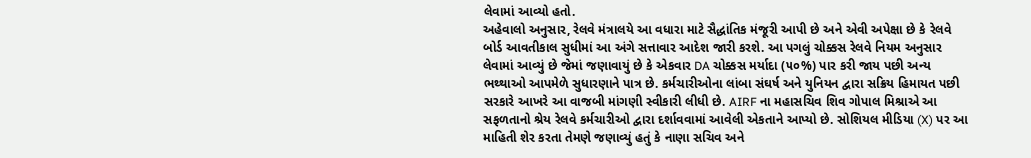લેવામાં આવ્યો હતો.
અહેવાલો અનુસાર, રેલવે મંત્રાલયે આ વધારા માટે સૈદ્ધાંતિક મંજૂરી આપી છે અને એવી અપેક્ષા છે કે રેલવે બોર્ડ આવતીકાલ સુધીમાં આ અંગે સત્તાવાર આદેશ જારી કરશે. આ પગલું ચોક્કસ રેલવે નિયમ અનુસાર લેવામાં આવ્યું છે જેમાં જણાવાયું છે કે એકવાર DA ચોક્કસ મર્યાદા (૫૦%) પાર કરી જાય પછી અન્ય ભથ્થાઓ આપમેળે સુધારણાને પાત્ર છે. કર્મચારીઓના લાંબા સંઘર્ષ અને યુનિયન દ્વારા સક્રિય હિમાયત પછી સરકારે આખરે આ વાજબી માંગણી સ્વીકારી લીધી છે. AIRF ના મહાસચિવ શિવ ગોપાલ મિશ્રાએ આ સફળતાનો શ્રેય રેલવે કર્મચારીઓ દ્વારા દર્શાવવામાં આવેલી એકતાને આપ્યો છે. સોશિયલ મીડિયા (X) પર આ માહિતી શેર કરતા તેમણે જણાવ્યું હતું કે નાણા સચિવ અને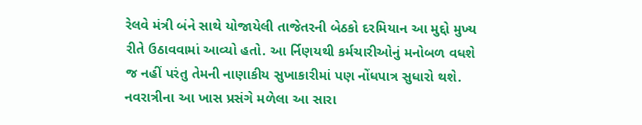રેલવે મંત્રી બંને સાથે યોજાયેલી તાજેતરની બેઠકો દરમિયાન આ મુદ્દો મુખ્ય રીતે ઉઠાવવામાં આવ્યો હતો. આ ર્નિણયથી કર્મચારીઓનું મનોબળ વધશે જ નહીં પરંતુ તેમની નાણાકીય સુખાકારીમાં પણ નોંધપાત્ર સુધારો થશે. નવરાત્રીના આ ખાસ પ્રસંગે મળેલા આ સારા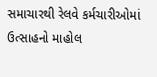સમાચારથી રેલવે કર્મચારીઓમાં ઉત્સાહનો માહોલ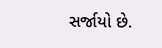સર્જાયો છે.